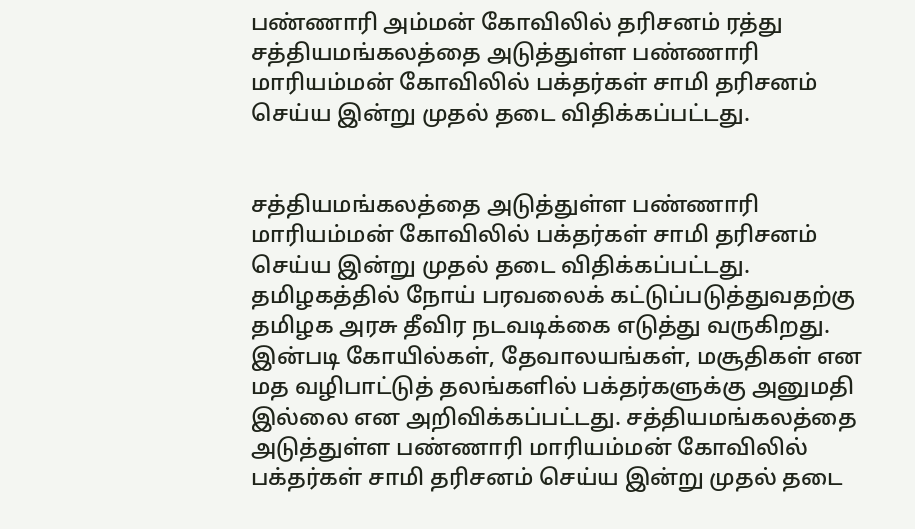பண்ணாரி அம்மன் கோவிலில் தரிசனம் ரத்து
சத்தியமங்கலத்தை அடுத்துள்ள பண்ணாரி மாரியம்மன் கோவிலில் பக்தர்கள் சாமி தரிசனம் செய்ய இன்று முதல் தடை விதிக்கப்பட்டது.


சத்தியமங்கலத்தை அடுத்துள்ள பண்ணாரி மாரியம்மன் கோவிலில் பக்தர்கள் சாமி தரிசனம் செய்ய இன்று முதல் தடை விதிக்கப்பட்டது.
தமிழகத்தில் நோய் பரவலைக் கட்டுப்படுத்துவதற்கு தமிழக அரசு தீவிர நடவடிக்கை எடுத்து வருகிறது.
இன்படி கோயில்கள், தேவாலயங்கள், மசூதிகள் என மத வழிபாட்டுத் தலங்களில் பக்தர்களுக்கு அனுமதி இல்லை என அறிவிக்கப்பட்டது. சத்தியமங்கலத்தை அடுத்துள்ள பண்ணாரி மாரியம்மன் கோவிலில் பக்தர்கள் சாமி தரிசனம் செய்ய இன்று முதல் தடை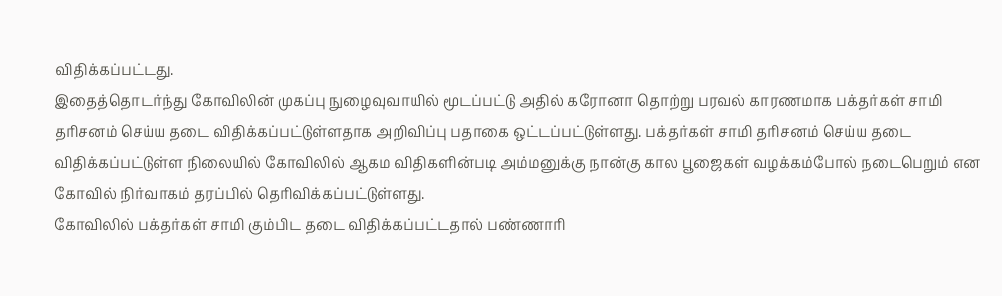விதிக்கப்பட்டது.
இதைத்தொடர்ந்து கோவிலின் முகப்பு நுழைவுவாயில் மூடப்பட்டு அதில் கரோனா தொற்று பரவல் காரணமாக பக்தர்கள் சாமி தரிசனம் செய்ய தடை விதிக்கப்பட்டுள்ளதாக அறிவிப்பு பதாகை ஒட்டப்பட்டுள்ளது. பக்தர்கள் சாமி தரிசனம் செய்ய தடை விதிக்கப்பட்டுள்ள நிலையில் கோவிலில் ஆகம விதிகளின்படி அம்மனுக்கு நான்கு கால பூஜைகள் வழக்கம்போல் நடைபெறும் என கோவில் நிர்வாகம் தரப்பில் தெரிவிக்கப்பட்டுள்ளது.
கோவிலில் பக்தர்கள் சாமி கும்பிட தடை விதிக்கப்பட்டதால் பண்ணாரி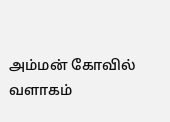அம்மன் கோவில் வளாகம்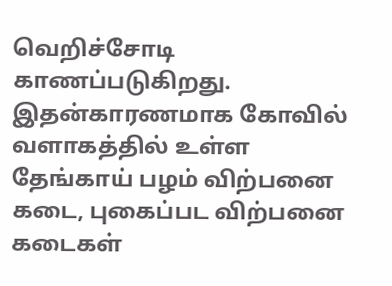வெறிச்சோடி காணப்படுகிறது. இதன்காரணமாக கோவில் வளாகத்தில் உள்ள தேங்காய் பழம் விற்பனை கடை, புகைப்பட விற்பனை கடைகள்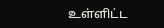உள்ளிட்ட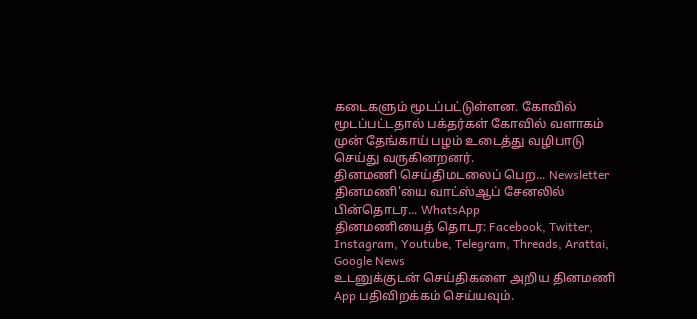கடைகளும் மூடப்பட்டுள்ளன. கோவில் மூடப்பட்டதால் பக்தர்கள் கோவில் வளாகம் முன் தேங்காய் பழம் உடைத்து வழிபாடு செய்து வருகினறனர்.
தினமணி செய்திமடலைப் பெற... Newsletter
தினமணி'யை வாட்ஸ்ஆப் சேனலில் பின்தொடர... WhatsApp
தினமணியைத் தொடர: Facebook, Twitter, Instagram, Youtube, Telegram, Threads, Arattai, Google News
உடனுக்குடன் செய்திகளை அறிய தினமணி App பதிவிறக்கம் செய்யவும்.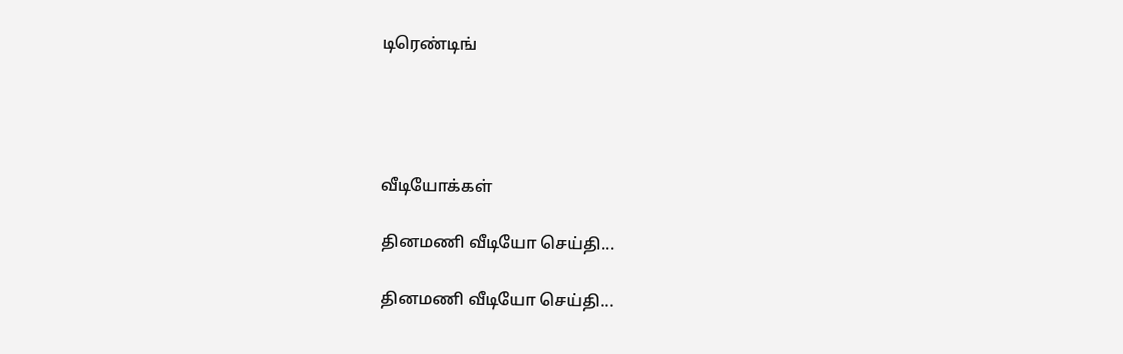டிரெண்டிங்




வீடியோக்கள்

தினமணி வீடியோ செய்தி...

தினமணி வீடியோ செய்தி...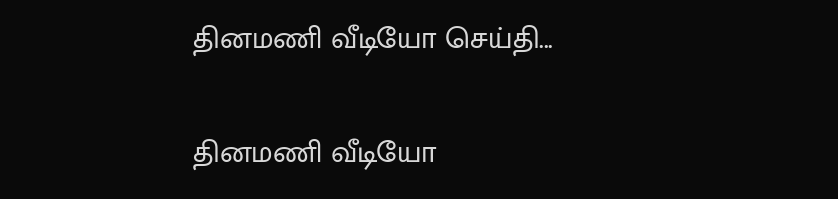தினமணி வீடியோ செய்தி...

தினமணி வீடியோ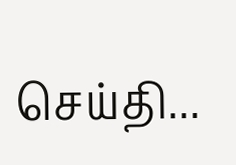செய்தி...